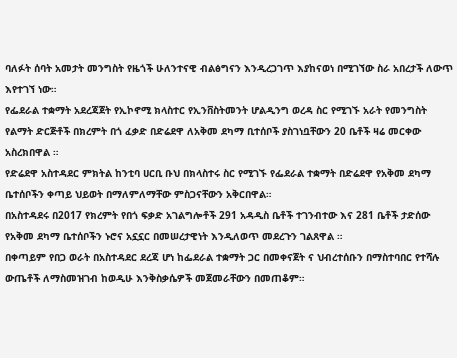ባለፉት ሰባት አመታት መንግስት የዜጎች ሁለንተናዊ ብልፅግናን እንዲረጋገጥ እያከናወነ በሚገኘው ስራ አበረታች ለውጥ እየተገኘ ነው።
የፌደራል ተቋማት አደረጃጀት የኢኮኖሚ ክላስተር የኢንቨስትመንት ሆልዲንግ ወረዳ ስር የሚገኙ አራት የመንግስት የልማት ድርጅቶች በክረምት በጎ ፈቃድ በድሬደዋ ለአቅመ ደካማ ቢተሰቦች ያስገነቧቸውን 20 ቤቶች ዛሬ መርቀው አስረክበዋል ።
የድሬደዋ አስተዳደር ምክትል ከንቲባ ሀርቢ ቡህ በክላስተሩ ስር የሚገኙ የፌደራል ተቋማት በድሬደዋ የአቅመ ደካማ ቤተሰቦችን ቀጣይ ህይወት በማለምለማቸው ምስጋናቸውን አቅርበዋል።
በአስተዳደሩ በ2017 የክረምት የበጎ ፍቃድ አገልግሎቶች 291 አዳዲስ ቤቶች ተገንብተው እና 281 ቤቶች ታድሰው የአቅመ ደካማ ቤተሰቦችን ኑሮና አኗኗር በመሠረታዊነት እንዲለወጥ መደረጉን ገልጸዋል ።
በቀጣይም የበጋ ወራት በአስተዳደር ደረጃ ሆነ ከፌደራል ተቋማት ጋር በመቀናጀት ና ህብረተሰቡን በማስተባበር የተሻሉ ውጤቶች ለማስመዝገብ ከወዲሁ እንቅስቃሴዎች መጀመራቸውን በመጠቆም።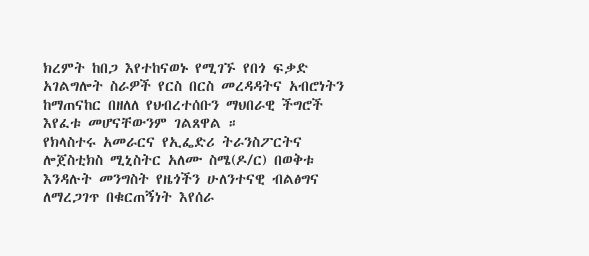ክረምት ከበጋ እየተከናወኑ የሚገኙ የበጎ ፍቃድ አገልግሎት ስራዎች የርስ በርስ መረዳዳትና አብሮነትን ከማጠናከር በዘለለ የህብረተሰቡን ማህበራዊ ችግሮች እየፈቱ መሆናቸውንም ገልጸዋል ።
የክላስተሩ አመራርና የኢፌድሪ ትራንስፖርትና ሎጀስቲክስ ሚኒስትር አለሙ ስሜ(ዶ/ር) በወቅቱ እንዳሉት መንግስት የዜጎችን ሁለንተናዊ ብልፅግና ለማረጋገጥ በቁርጠኝነት እየሰራ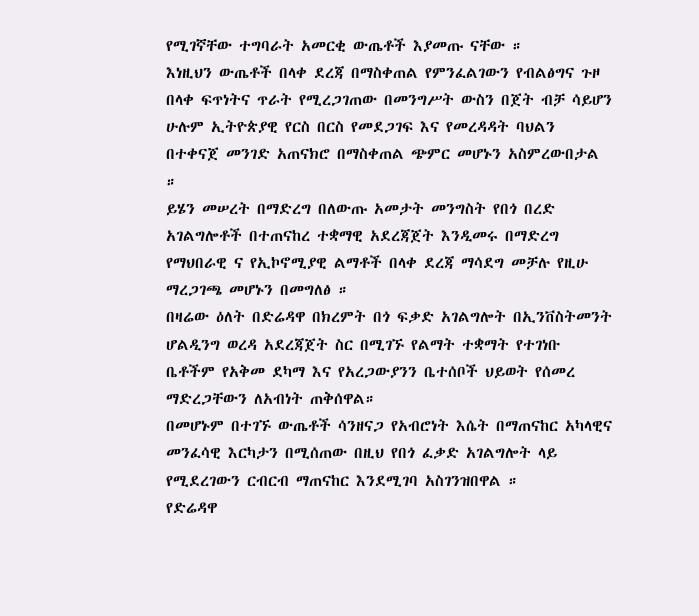የሚገኛቸው ተግባራት አመርቂ ውጤቶች እያመጡ ናቸው ።
እነዚህን ውጤቶች በላቀ ደረጃ በማስቀጠል የምንፈልገውን የብልፅግና ጉዞ በላቀ ፍጥነትና ጥራት የሚረጋገጠው በመንግሥት ውስን በጀት ብቻ ሳይሆን ሁሉም ኢትዮጵያዊ የርስ በርስ የመደጋገፍ እና የመረዳዳት ባህልን በተቀናጀ መንገድ አጠናክሮ በማስቀጠል ጭምር መሆኑን አስምረውበታል ።
ይሄን መሠረት በማድረግ በለውጡ አመታት መንግስት የበጎ በረድ አገልግሎቶች በተጠናከረ ተቋማዊ አደረጃጀት እንዲመሩ በማድረግ የማህበራዊ ና የኢኮኖሚያዊ ልማቶች በላቀ ደረጃ ማሳደግ መቻሉ የዚሁ ማረጋገጫ መሆኑን በመግለፅ ።
በዛሬው ዕለት በድሬዳዋ በክረምት በጎ ፍቃድ አገልግሎት በኢንቨስትመንት ሆልዲንግ ወረዳ አደረጃጀት ስር በሚገኙ የልማት ተቋማት የተገነቡ ቤቶችም የአቅመ ደካማ እና የአረጋውያንን ቤተሰቦች ህይወት የሰመረ ማድረጋቸውን ለአብነት ጠቅሰዋል።
በመሆኑም በተገኙ ውጤቶች ሳንዘናጋ የአብሮነት እሴት በማጠናከር አካላዊና መንፈሳዊ እርካታን በሚሰጠው በዚህ የበጎ ፈቃድ አገልግሎት ላይ የሚደረገውን ርብርብ ማጠናከር እንደሚገባ አስገንዝበዋል ።
የድሬዳዋ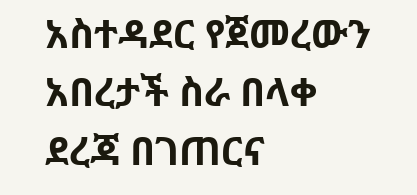አስተዳደር የጀመረውን አበረታች ስራ በላቀ ደረጃ በገጠርና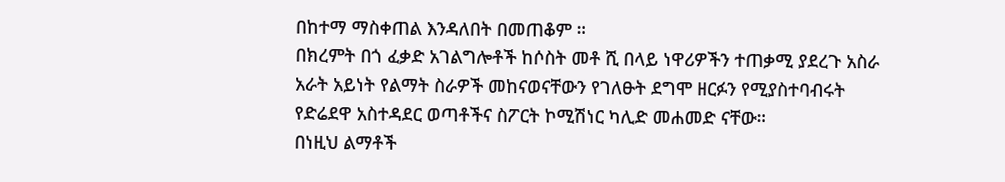በከተማ ማስቀጠል እንዳለበት በመጠቆም ።
በክረምት በጎ ፈቃድ አገልግሎቶች ከሶስት መቶ ሺ በላይ ነዋሪዎችን ተጠቃሚ ያደረጉ አስራ አራት አይነት የልማት ስራዎች መከናወናቸውን የገለፁት ደግሞ ዘርፉን የሚያስተባብሩት የድሬደዋ አስተዳደር ወጣቶችና ስፖርት ኮሚሽነር ካሊድ መሐመድ ናቸው።
በነዚህ ልማቶች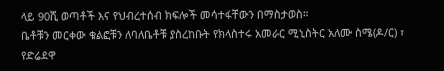ላይ 90ሺ ወጣቶች እና የህብረተሰብ ክፍሎች መሳተፋቸውን በማስታወስ።
ቤቶቹን መርቀው ቁልፎቹን ለባለቤቶቹ ያስረከቡት የክላስተሩ አመራር ሚኒስትር አለሙ ስሜ(ዶ/ር) ፣ የድሬደዋ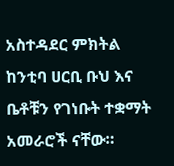አስተዳደር ምክትል ከንቲባ ሀርቢ ቡህ እና ቤቶቹን የገነቡት ተቋማት አመራሮች ናቸው።